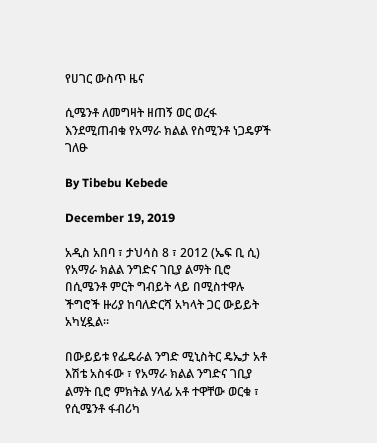የሀገር ውስጥ ዜና

ሲሜንቶ ለመግዛት ዘጠኝ ወር ወረፋ እንደሚጠብቁ የአማራ ክልል የስሚንቶ ነጋዴዎች ገለፁ

By Tibebu Kebede

December 19, 2019

አዲስ አበባ ፣ ታህሳስ 8 ፣ 2012 (ኤፍ ቢ ሲ) የአማራ ክልል ንግድና ገቢያ ልማት ቢሮ በሲሜንቶ ምርት ግብይት ላይ በሚስተዋሉ ችግሮች ዙሪያ ከባለድርሻ አካላት ጋር ውይይት አካሂዷል።

በውይይቱ የፌዴራል ንግድ ሚኒስትር ዴኤታ አቶ እሽቴ አስፋው ፣ የአማራ ክልል ንግድና ገቢያ ልማት ቢሮ ምክትል ሃላፊ አቶ ተዋቸው ወርቁ ፣ የሲሜንቶ ፋብሪካ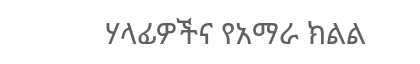ሃላፊዎችና የአማራ ክልል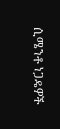ሲሜንቶ ነጋዴዎች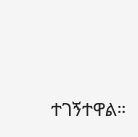ተገኝተዋል።